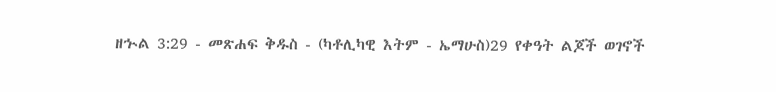ዘኍል 3:29 - መጽሐፍ ቅዱስ - (ካቶሊካዊ እትም - ኤማሁስ)29 የቀዓት ልጆች ወገኖች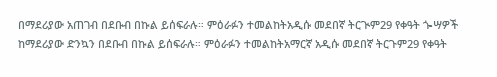በማደሪያው አጠገብ በደቡብ በኩል ይሰፍራሉ። ምዕራፉን ተመልከትአዲሱ መደበኛ ትርጒም29 የቀዓት ጐሣዎች ከማደሪያው ድንኳን በደቡብ በኩል ይሰፍራሉ። ምዕራፉን ተመልከትአማርኛ አዲሱ መደበኛ ትርጉም29 የቀዓት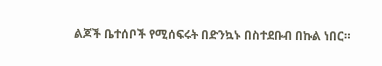ልጆች ቤተሰቦች የሚሰፍሩት በድንኳኑ በስተደቡብ በኩል ነበር።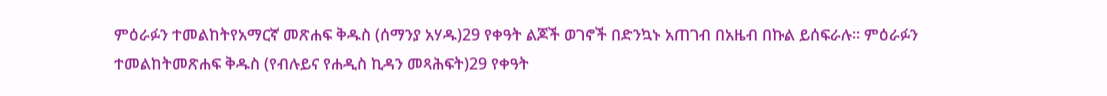ምዕራፉን ተመልከትየአማርኛ መጽሐፍ ቅዱስ (ሰማንያ አሃዱ)29 የቀዓት ልጆች ወገኖች በድንኳኑ አጠገብ በአዜብ በኩል ይሰፍራሉ። ምዕራፉን ተመልከትመጽሐፍ ቅዱስ (የብሉይና የሐዲስ ኪዳን መጻሕፍት)29 የቀዓት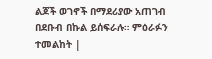ልጆች ወገኖች በማደሪያው አጠገብ በደቡብ በኩል ይሰፍራሉ። ምዕራፉን ተመልከት |